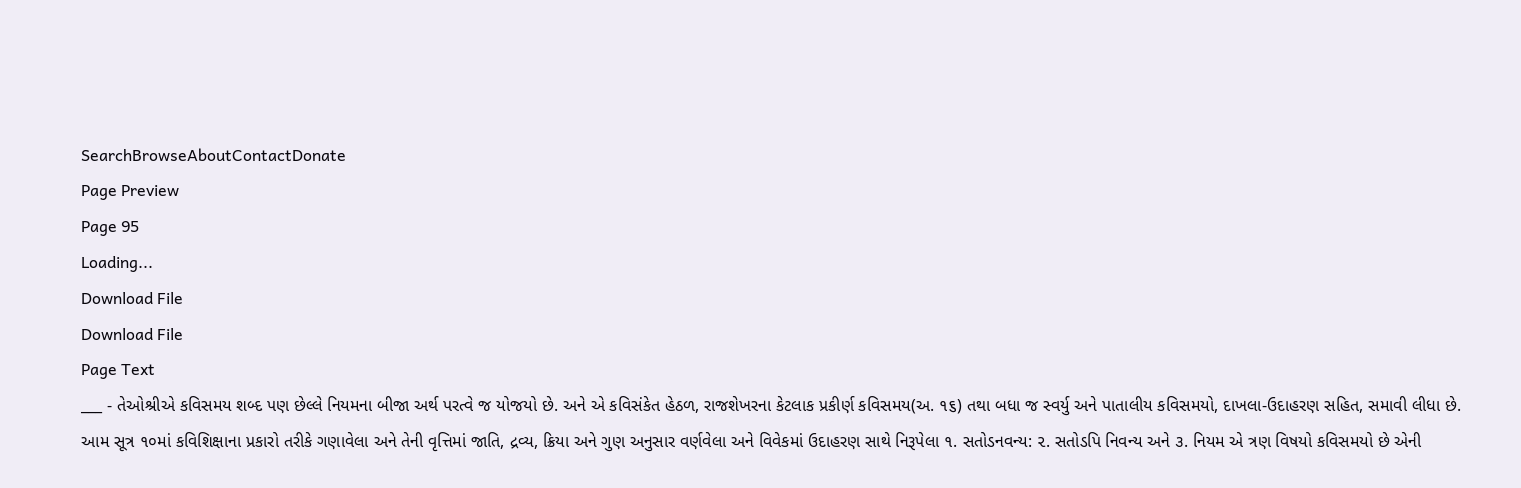SearchBrowseAboutContactDonate
Page Preview
Page 95
Loading...
Download File
Download File
Page Text
___ - તેઓશ્રીએ કવિસમય શબ્દ પણ છેલ્લે નિયમના બીજા અર્થ પરત્વે જ યોજયો છે. અને એ કવિસંકેત હેઠળ, રાજશેખરના કેટલાક પ્રકીર્ણ કવિસમય(અ. ૧૬) તથા બધા જ સ્વર્યુ અને પાતાલીય કવિસમયો, દાખલા-ઉદાહરણ સહિત, સમાવી લીધા છે. આમ સૂત્ર ૧૦માં કવિશિક્ષાના પ્રકારો તરીકે ગણાવેલા અને તેની વૃત્તિમાં જાતિ, દ્રવ્ય, ક્રિયા અને ગુણ અનુસાર વર્ણવેલા અને વિવેકમાં ઉદાહરણ સાથે નિરૂપેલા ૧. સતોડનવન્ય: ૨. સતોડપિ નિવન્ય અને ૩. નિયમ એ ત્રણ વિષયો કવિસમયો છે એની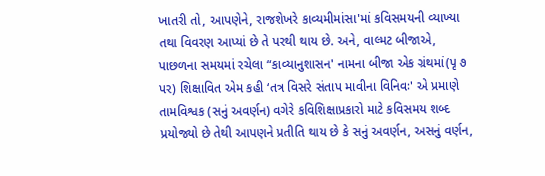ખાતરી તો, આપણેને, રાજશેખરે કાવ્યમીમાંસા'માં કવિસમયની વ્યાખ્યા તથા વિવરણ આપ્યાં છે તે પરથી થાય છે. અને, વાલ્મટ બીજાએ, પાછળના સમયમાં રચેલા “કાવ્યાનુશાસન' નામના બીજા એક ગ્રંથમાં(પૃ ૭ પર) શિક્ષાવિત એમ કહી ‘તત્ર વિસરે સંતાપ માવીના વિનિવઃ' એ પ્રમાણે તામવિશ્વક (સનું અવર્ણન) વગેરે કવિશિક્ષાપ્રકારો માટે કવિસમય શબ્દ પ્રયોજ્યો છે તેથી આપણને પ્રતીતિ થાય છે કે સનું અવર્ણન, અસનું વર્ણન,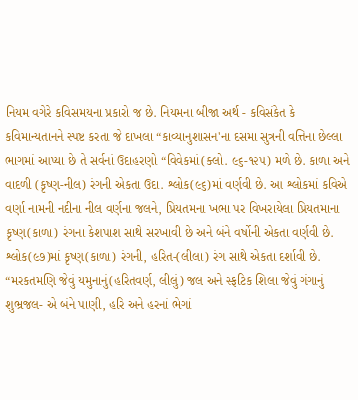નિયમ વગેરે કવિસમયના પ્રકારો જ છે. નિયમના બીજા અર્થ - કવિસંકેત કે કવિમાન્યતાનને સ્પષ્ટ કરતા જે દાખલા “કાવ્યાનુશાસન'ના દસમા સુત્રની વત્તિના છેલ્લા ભાગમાં આપ્યા છે તે સર્વનાં ઉદાહરણો “વિવેકમાં(ક્લો. ૯૬-૧૨૫) મળે છે. કાળા અને વાદળી (કૃષ્ણ-નીલ) રંગની એકતા ઉદા. શ્લોક(૯૬)માં વર્ણવી છે. આ શ્લોકમાં કવિએ વર્ણા નામની નદીના નીલ વર્ણના જલને, પ્રિયતમના ખભા પર વિખરાયેલા પ્રિયતમાના કૃષ્ણ(કાળા) રંગના કેશપાશ સાથે સરખાવી છે અને બંને વર્ષોની એકતા વર્ણવી છે. શ્લોક(૯૭)માં કૃષ્ણ(કાળા) રંગની, હરિત-(લીલા) રંગ સાથે એકતા દર્શાવી છે. “મરકતમણિ જેવું યમુનાનું(હરિતવર્ણ, લીલું) જલ અને સ્ફટિક શિલા જેવું ગંગાનું શુભ્રજલ- એ બંને પાણી, હરિ અને હરનાં ભેગાં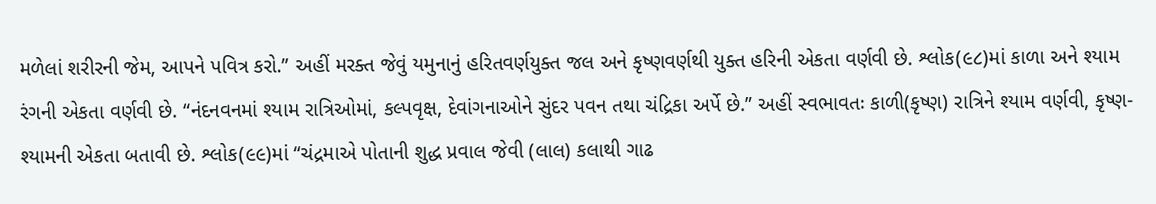મળેલાં શરીરની જેમ, આપને પવિત્ર કરો.” અહીં મરક્ત જેવું યમુનાનું હરિતવર્ણયુક્ત જલ અને કૃષ્ણવર્ણથી યુક્ત હરિની એકતા વર્ણવી છે. શ્લોક(૯૮)માં કાળા અને શ્યામ રંગની એકતા વર્ણવી છે. “નંદનવનમાં શ્યામ રાત્રિઓમાં, કલ્પવૃક્ષ, દેવાંગનાઓને સુંદર પવન તથા ચંદ્રિકા અર્પે છે.” અહીં સ્વભાવતઃ કાળી(કૃષ્ણ) રાત્રિને શ્યામ વર્ણવી, કૃષ્ણ-શ્યામની એકતા બતાવી છે. શ્લોક(૯૯)માં “ચંદ્રમાએ પોતાની શુદ્ધ પ્રવાલ જેવી (લાલ) કલાથી ગાઢ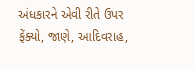અંધકારને એવી રીતે ઉપર ફેંક્યો, જાણે, આદિવરાહ,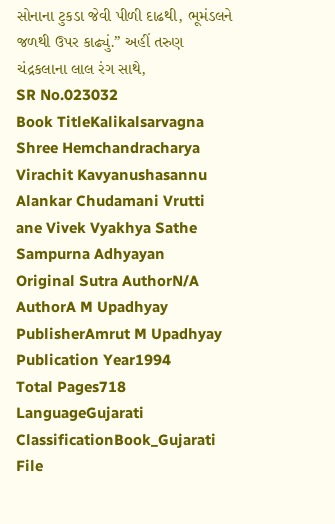સોનાના ટુકડા જેવી પીળી દાઢથી, ભૂમંડલને જળથી ઉપર કાઢ્યું.” અહીં તરુણ ચંદ્રકલાના લાલ રંગ સાથે,
SR No.023032
Book TitleKalikalsarvagna Shree Hemchandracharya Virachit Kavyanushasannu Alankar Chudamani Vrutti ane Vivek Vyakhya Sathe Sampurna Adhyayan
Original Sutra AuthorN/A
AuthorA M Upadhyay
PublisherAmrut M Upadhyay
Publication Year1994
Total Pages718
LanguageGujarati
ClassificationBook_Gujarati
File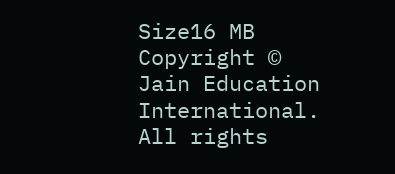Size16 MB
Copyright © Jain Education International. All rights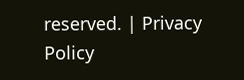reserved. | Privacy Policy